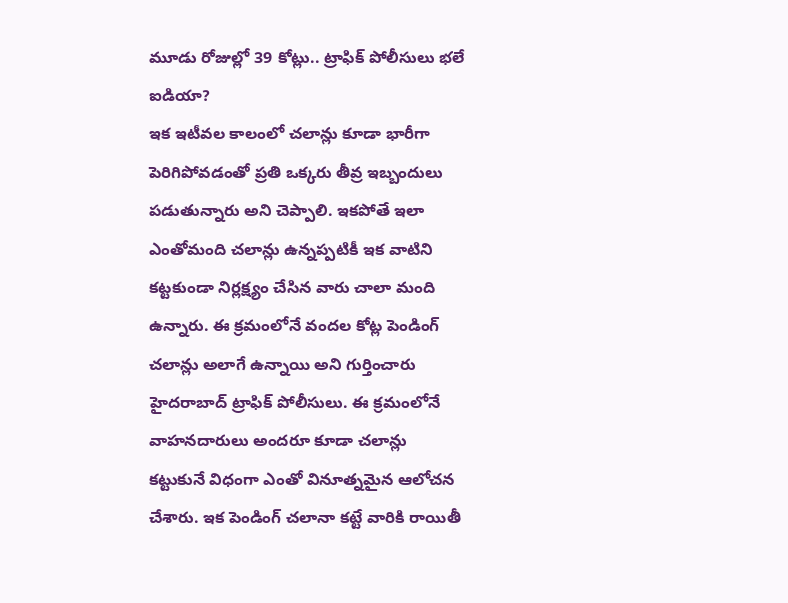మూడు రోజుల్లో 39 కోట్లు.. ట్రాఫిక్ పోలీసులు భలే ఐడియా?
ఇక ఇటీవల కాలంలో చలాన్లు కూడా భారీగా పెరిగిపోవడంతో ప్రతి ఒక్కరు తీవ్ర ఇబ్బందులు పడుతున్నారు అని చెప్పాలి. ఇకపోతే ఇలా ఎంతోమంది చలాన్లు ఉన్నప్పటికీ ఇక వాటిని కట్టకుండా నిర్లక్ష్యం చేసిన వారు చాలా మంది ఉన్నారు. ఈ క్రమంలోనే వందల కోట్ల పెండింగ్ చలాన్లు అలాగే ఉన్నాయి అని గుర్తించారు హైదరాబాద్ ట్రాఫిక్ పోలీసులు. ఈ క్రమంలోనే వాహనదారులు అందరూ కూడా చలాన్లు కట్టుకునే విధంగా ఎంతో వినూత్నమైన ఆలోచన చేశారు. ఇక పెండింగ్ చలానా కట్టే వారికి రాయితీ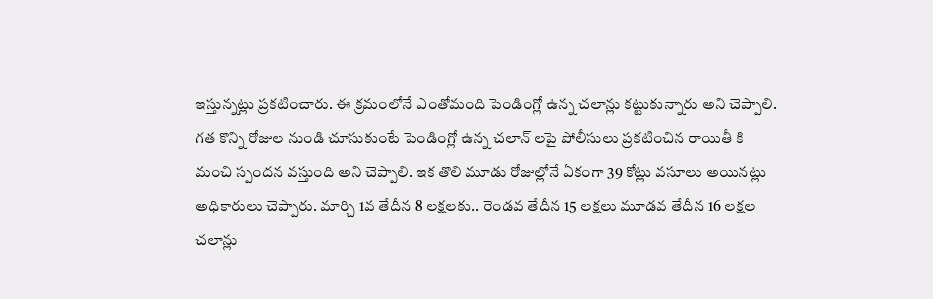ఇస్తున్నట్లు ప్రకటించారు. ఈ క్రమంలోనే ఎంతోమంది పెండింగ్లో ఉన్న చలాన్లు కట్టుకున్నారు అని చెప్పాలి.
గత కొన్ని రోజుల నుండి చూసుకుంటే పెండింగ్లో ఉన్న చలాన్ లపై పోలీసులు ప్రకటించిన రాయితీ కి మంచి స్పందన వస్తుంది అని చెప్పాలి. ఇక తొలి మూడు రోజుల్లోనే ఏకంగా 39 కోట్లు వసూలు అయినట్లు అధికారులు చెప్పారు. మార్చి 1వ తేదీన 8 లక్షలకు.. రెండవ తేదీన 15 లక్షలు మూడవ తేదీన 16 లక్షల చలాన్లు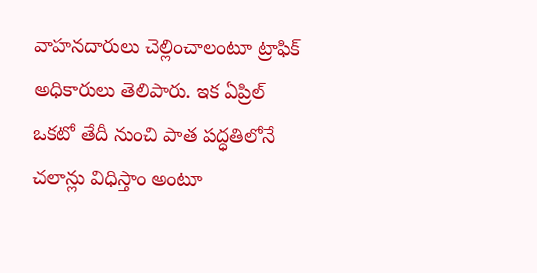వాహనదారులు చెల్లించాలంటూ ట్రాఫిక్ అధికారులు తెలిపారు. ఇక ఏప్రిల్ ఒకటో తేదీ నుంచి పాత పద్ధతిలోనే చలాన్లు విధిస్తాం అంటూ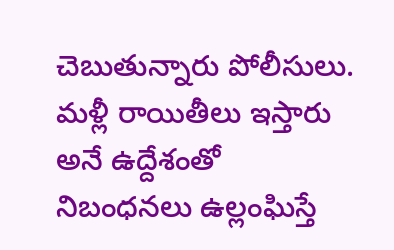చెబుతున్నారు పోలీసులు. మళ్లీ రాయితీలు ఇస్తారు అనే ఉద్దేశంతో నిబంధనలు ఉల్లంఘిస్తే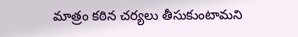మాత్రం కఠిన చర్యలు తీసుకుంటామని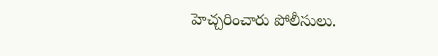హెచ్చరించారు పోలీసులు.